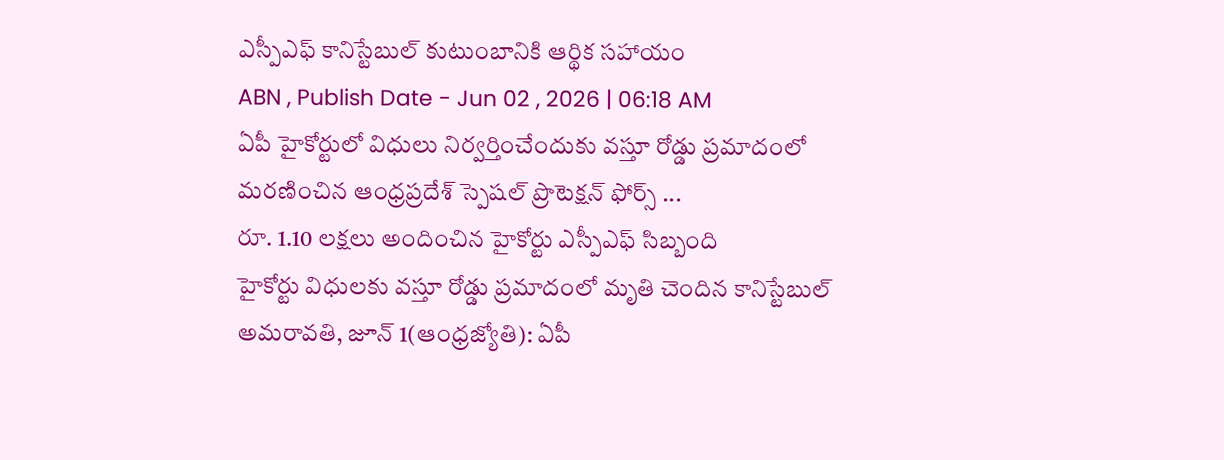ఎస్పీఎఫ్ కానిస్టేబుల్ కుటుంబానికి ఆర్థిక సహాయం
ABN , Publish Date - Jun 02 , 2026 | 06:18 AM
ఏపీ హైకోర్టులో విధులు నిర్వర్తించేందుకు వస్తూ రోడ్డు ప్రమాదంలో మరణించిన ఆంధ్రప్రదేశ్ స్పెషల్ ప్రొటెక్షన్ ఫోర్స్ ...
రూ. 1.10 లక్షలు అందించిన హైకోర్టు ఎస్పీఎఫ్ సిబ్బంది
హైకోర్టు విధులకు వస్తూ రోడ్డు ప్రమాదంలో మృతి చెందిన కానిస్టేబుల్
అమరావతి, జూన్ 1(ఆంధ్రజ్యోతి): ఏపీ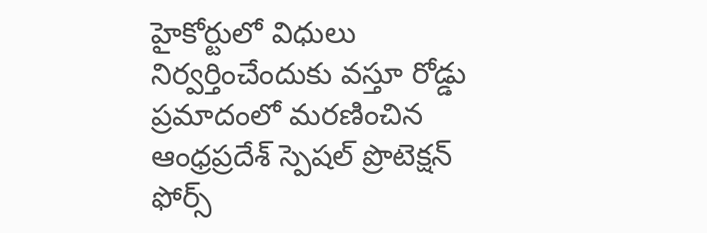హైకోర్టులో విధులు నిర్వర్తించేందుకు వస్తూ రోడ్డు ప్రమాదంలో మరణించిన ఆంధ్రప్రదేశ్ స్పెషల్ ప్రొటెక్షన్ ఫోర్స్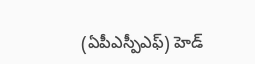(ఏపీఎస్పీఎఫ్) హెడ్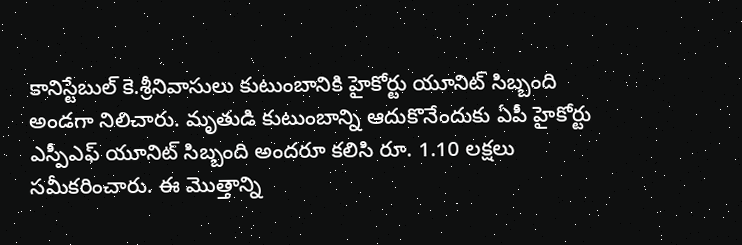కానిస్టేబుల్ కె.శ్రీనివాసులు కుటుంబానికి హైకోర్టు యూనిట్ సిబ్బంది అండగా నిలిచారు. మృతుడి కుటుంబాన్ని ఆదుకొనేందుకు ఏపీ హైకోర్టు ఎస్పీఎఫ్ యూనిట్ సిబ్బంది అందరూ కలిసి రూ. 1.10 లక్షలు సమీకరించారు. ఈ మొత్తాన్ని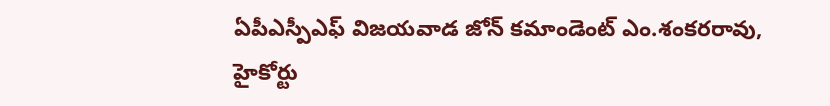ఏపీఎస్పీఎఫ్ విజయవాడ జోన్ కమాండెంట్ ఎం.శంకరరావు, హైకోర్టు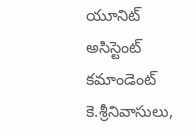యూనిట్ అసిస్టెంట్ కమాండెంట్ కె.శ్రీనివాసులు,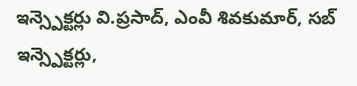ఇన్స్పెక్టర్లు వి.ప్రసాద్, ఎంవీ శివకుమార్, సబ్ ఇన్స్పెక్టర్లు,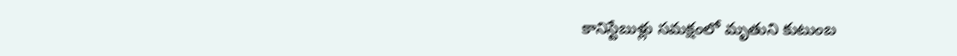కానిస్టేబుళ్లు సమక్షంలో మృతుని కుటుంబ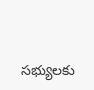సభ్యులకు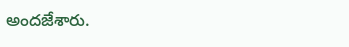అందజేశారు.